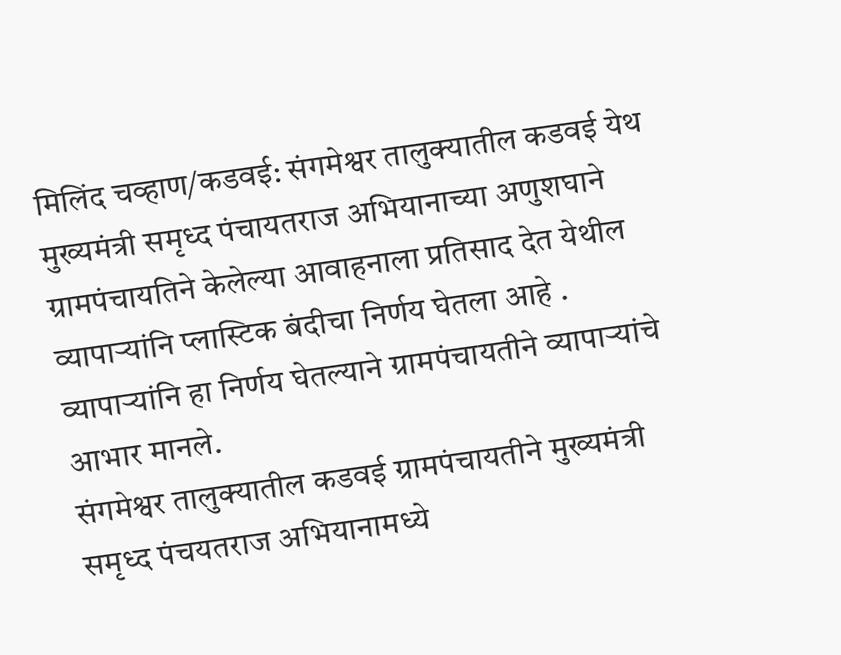मिलिंद चव्हाण/कडवई: संगमेश्वर तालुक्यातील कडवई येथ मुख्यमंत्री समृध्द पंचायतराज अभियानाच्या अणुशघाने ग्रामपंचायतिने केलेल्या आवाहनाला प्रतिसाद देत येथील व्यापाऱ्यांनि प्लास्टिक बंदीचा निर्णय घेतला आहे . व्यापाऱ्यांनि हा निर्णय घेतल्याने ग्रामपंचायतीने व्यापाऱ्यांचे आभार मानले.
संगमेश्वर तालुक्यातील कडवई ग्रामपंचायतीने मुख्यमंत्री समृध्द पंचयतराज अभियानामध्ये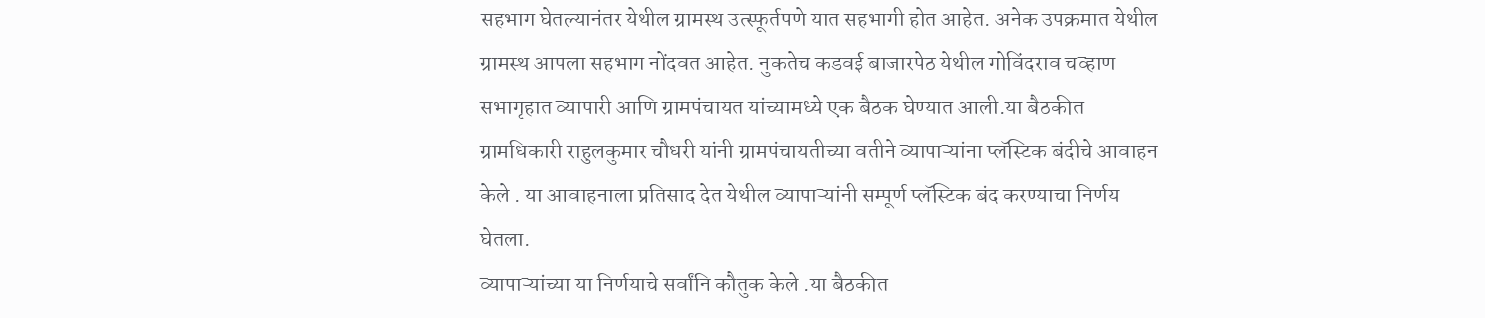सहभाग घेतल्यानंतर येथील ग्रामस्थ उत्स्फूर्तपणे यात सहभागी होत आहेत. अनेक उपक्रमात येथील ग्रामस्थ आपला सहभाग नोंदवत आहेत. नुकतेच कडवई बाजारपेठ येथील गोविंदराव चव्हाण सभागृहात व्यापारी आणि ग्रामपंचायत यांच्यामध्ये एक बैठक घेण्यात आली.या बैठकीत ग्रामधिकारी राहुलकुमार चौधरी यांनी ग्रामपंचायतीच्या वतीने व्यापाऱ्यांना प्लॅस्टिक बंदीचे आवाहन केले . या आवाहनाला प्रतिसाद देत येथील व्यापाऱ्यांनी सम्पूर्ण प्लॅस्टिक बंद करण्याचा निर्णय घेतला.
व्यापाऱ्यांच्या या निर्णयाचे सर्वांनि कौतुक केले .या बैठकीत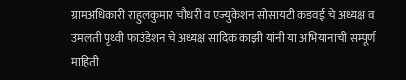ग्रामअधिकारी राहुलकुमार चौधरी व एज्युकेशन सोसायटी कडवई चे अध्यक्ष व उमलती पृथ्वी फाउंडेशन चे अध्यक्ष सादिक काझी यांनी या अभियानाची सम्पूर्ण माहिती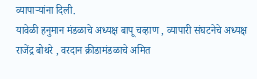व्यापाऱ्यांना दिली.
यावेळी हनुमान मंडळाचे अध्यक्ष बापू चव्हाण , व्यापारी संघटनेचे अध्यक्ष राजेंद्र बोथरे , वरदान क्रीडामंडळाचे अमित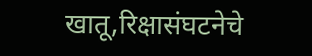खातू,रिक्षासंघटनेचे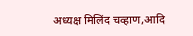अध्यक्ष मिलिंद चव्हाण,आदि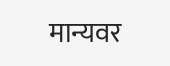मान्यवर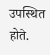उपस्थित होते.